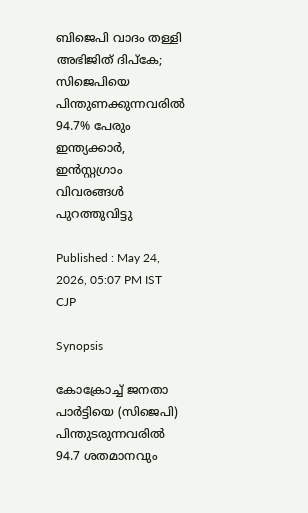ബിജെപി വാദം തള്ളി അഭിജിത് ദിപ്കേ; സിജെപിയെ പിന്തുണക്കുന്നവരിൽ 94.7% പേരും ഇന്ത്യക്കാർ, ഇൻസ്റ്റഗ്രാം വിവരങ്ങൾ പുറത്തുവിട്ടു

Published : May 24, 2026, 05:07 PM IST
CJP

Synopsis

കോക്രോച്ച് ജനതാ പാർട്ടിയെ (സിജെപി) പിന്തുടരുന്നവരിൽ 94.7 ശതമാനവും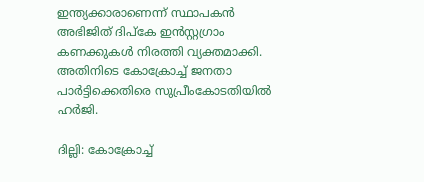ഇന്ത്യക്കാരാണെന്ന് സ്ഥാപകൻ അഭിജിത് ദിപ്കേ ഇൻസ്റ്റഗ്രാം കണക്കുകൾ നിരത്തി വ്യക്തമാക്കി. അതിനിടെ കോക്രോച്ച് ജനതാ പാർട്ടിക്കെതിരെ സുപ്രീംകോടതിയിൽ ഹർജി.

ദില്ലി: കോക്രോച്ച്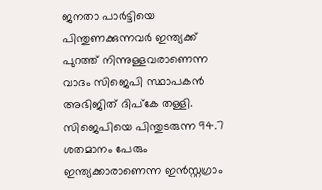ജനതാ പാർട്ടിയെ പിന്തുണക്കുന്നവർ ഇന്ത്യക്ക് പുറത്ത് നിന്നുള്ളവരാണെന്ന വാദം സിജെപി സ്ഥാപകൻ അഭിജിത് ദിപ്കേ തള്ളി. സിജെപിയെ പിന്തുടരുന്ന 94.7 ശതമാനം പേരും ഇന്ത്യക്കാരാണെന്ന ഇൻസ്റ്റഗ്രാം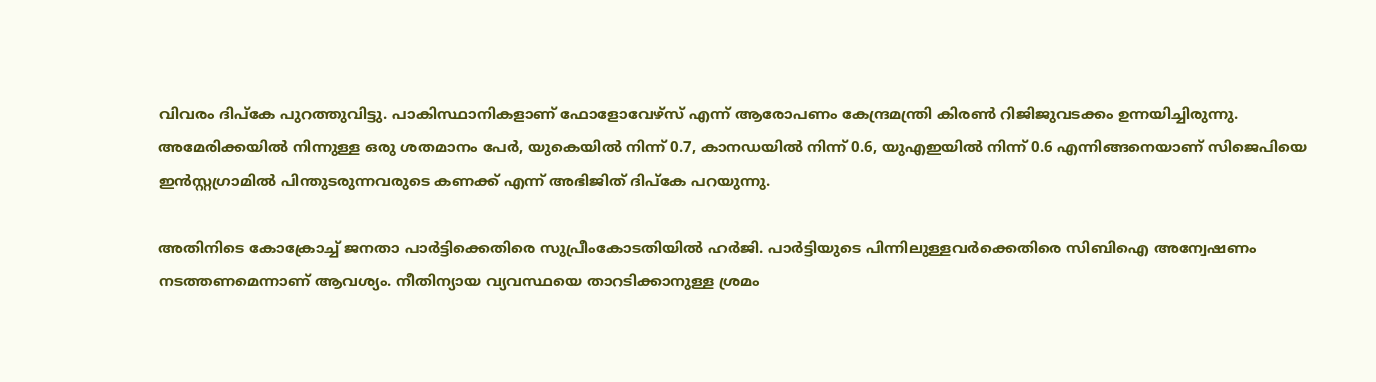വിവരം ദിപ്കേ പുറത്തുവിട്ടു. പാകിസ്ഥാനികളാണ് ഫോളോവേഴ്‌സ് എന്ന് ആരോപണം കേന്ദ്രമന്ത്രി കിരൺ റിജിജുവടക്കം ഉന്നയിച്ചിരുന്നു. അമേരിക്കയിൽ നിന്നുള്ള ഒരു ശതമാനം പേർ, യുകെയിൽ നിന്ന് 0.7, കാനഡയിൽ നിന്ന് 0.6, യുഎഇയിൽ നിന്ന് 0.6 എന്നിങ്ങനെയാണ് സിജെപിയെ ഇൻസ്റ്റഗ്രാമിൽ പിന്തുടരുന്നവരുടെ കണക്ക് എന്ന് അഭിജിത് ദിപ്കേ പറയുന്നു.

അതിനിടെ കോക്രോച്ച് ജനതാ പാർട്ടിക്കെതിരെ സുപ്രീംകോടതിയിൽ ഹർജി. പാർട്ടിയുടെ പിന്നിലുള്ളവർക്കെതിരെ സിബിഐ അന്വേഷണം നടത്തണമെന്നാണ് ആവശ്യം. നീതിന്യായ വ്യവസ്ഥയെ താറടിക്കാനുള്ള ശ്രമം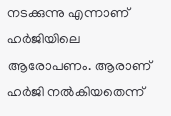നടക്കുന്നു എന്നാണ് ഹർജിയിലെ ആരോപണം. ആരാണ് ഹർജി നൽകിയതെന്ന്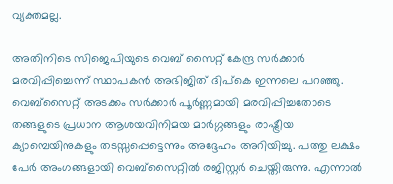വ്യക്തമല്ല.

അതിനിടെ സിജെപിയുടെ വെബ് സൈറ്റ് കേന്ദ്ര സർക്കാർ മരവിപ്പിച്ചെന്ന് സ്ഥാപകൻ അഭിജിത് ദിപ്കെ ഇന്നലെ പറഞ്ഞു. വെബ്സൈറ്റ് അടക്കം സർക്കാർ പൂർണ്ണമായി മരവിപ്പിച്ചതോടെ തങ്ങളുടെ പ്രധാന ആശയവിനിമയ മാർഗ്ഗങ്ങളും രാഷ്ട്രീയ ക്യാമ്പെയിനുകളും തടസ്സപ്പെട്ടെന്നും അദ്ദേഹം അറിയിച്ചു. പത്തു ലക്ഷം പേർ അംഗങ്ങളായി വെബ്സൈറ്റിൽ രജിസ്റ്റർ ചെയ്തിരുന്നു. എന്നാൽ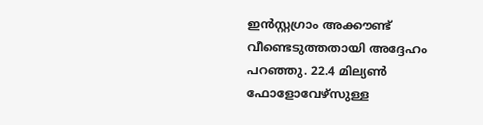ഇൻസ്റ്റഗ്രാം അക്കൗണ്ട് വീണ്ടെടുത്തതായി അദ്ദേഹം പറഞ്ഞു. 22.4 മില്യൺ ഫോളോവേഴ്സുള്ള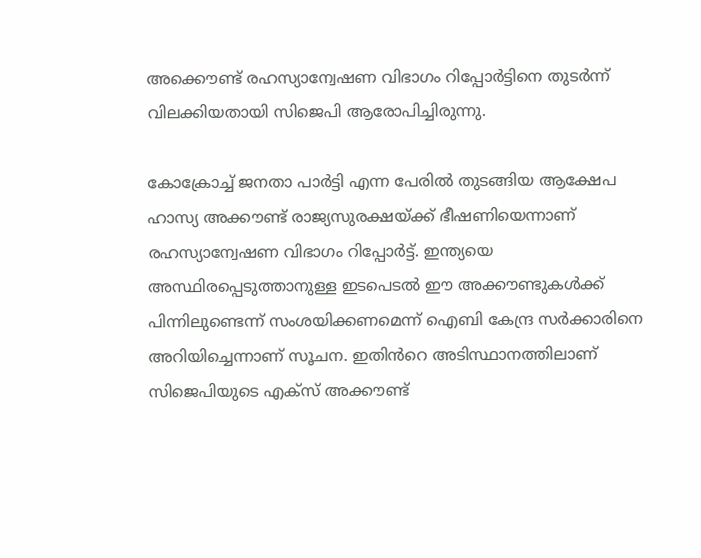അക്കൌണ്ട് രഹസ്യാന്വേഷണ വിഭാഗം റിപ്പോർട്ടിനെ തുടർന്ന് വിലക്കിയതായി സിജെപി ആരോപിച്ചിരുന്നു.

കോക്രോച്ച് ജനതാ പാർട്ടി എന്ന പേരിൽ തുടങ്ങിയ ആക്ഷേപ ഹാസ്യ അക്കൗണ്ട് രാജ്യസുരക്ഷയ്ക്ക് ഭീഷണിയെന്നാണ് രഹസ്യാന്വേഷണ വിഭാഗം റിപ്പോർട്ട്. ഇന്ത്യയെ അസ്ഥിരപ്പെടുത്താനുള്ള ഇടപെടൽ ഈ അക്കൗണ്ടുകൾക്ക് പിന്നിലുണ്ടെന്ന് സംശയിക്കണമെന്ന് ഐബി കേന്ദ്ര സർക്കാരിനെ അറിയിച്ചെന്നാണ് സൂചന. ഇതിൻറെ അടിസ്ഥാനത്തിലാണ് സിജെപിയുടെ എക്സ് അക്കൗണ്ട്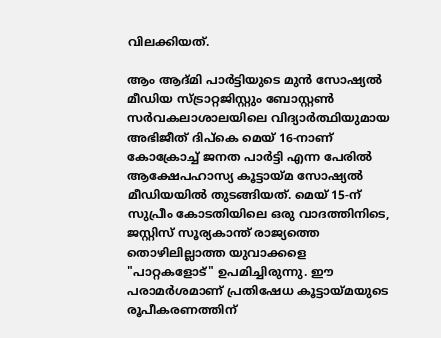വിലക്കിയത്.

ആം ആദ്മി പാർട്ടിയുടെ മുൻ സോഷ്യൽ മീഡിയ സ്ട്രാറ്റജിസ്റ്റും ബോസ്റ്റൺ സർവകലാശാലയിലെ വിദ്യാർത്ഥിയുമായ അഭിജീത് ദിപ്കെ മെയ് 16-നാണ് കോക്രോച്ച് ജനത പാർട്ടി എന്ന പേരിൽ ആക്ഷേപഹാസ്യ കൂട്ടായ്മ സോഷ്യൽ മീഡിയയിൽ തുടങ്ങിയത്. മെയ് 15-ന് സുപ്രീം കോടതിയിലെ ഒരു വാദത്തിനിടെ, ജസ്റ്റിസ് സൂര്യകാന്ത് രാജ്യത്തെ തൊഴിലില്ലാത്ത യുവാക്കളെ "പാറ്റകളോട്" ഉപമിച്ചിരുന്നു. ഈ പരാമർശമാണ് പ്രതിഷേധ കൂട്ടായ്മയുടെ രൂപീകരണത്തിന്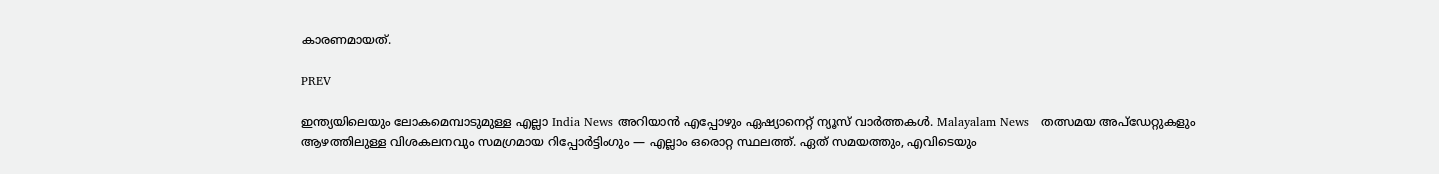കാരണമായത്.

PREV

ഇന്ത്യയിലെയും ലോകമെമ്പാടുമുള്ള എല്ലാ India News അറിയാൻ എപ്പോഴും ഏഷ്യാനെറ്റ് ന്യൂസ് വാർത്തകൾ. Malayalam News   തത്സമയ അപ്‌ഡേറ്റുകളും ആഴത്തിലുള്ള വിശകലനവും സമഗ്രമായ റിപ്പോർട്ടിംഗും — എല്ലാം ഒരൊറ്റ സ്ഥലത്ത്. ഏത് സമയത്തും, എവിടെയും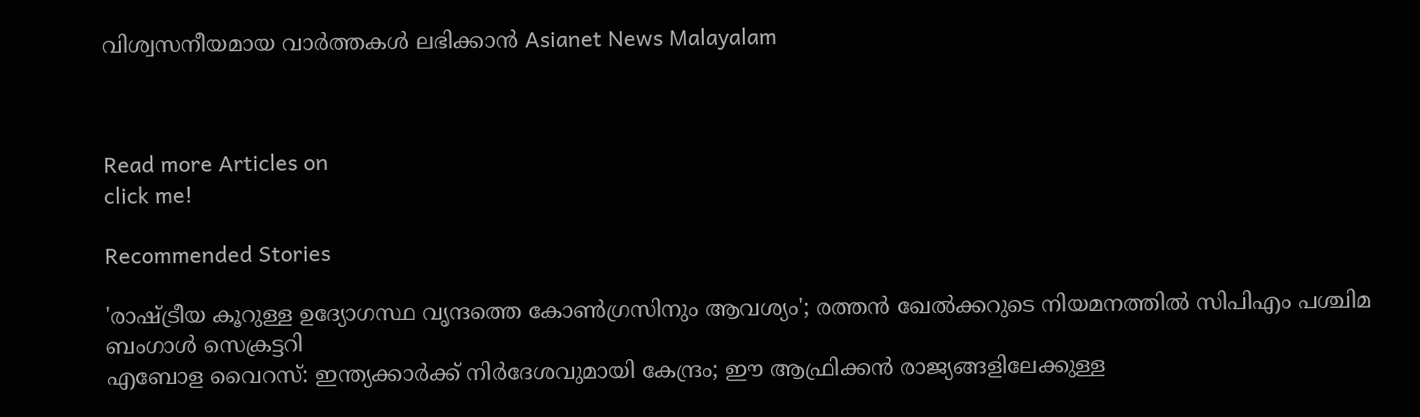വിശ്വസനീയമായ വാർത്തകൾ ലഭിക്കാൻ Asianet News Malayalam



Read more Articles on
click me!

Recommended Stories

'രാഷ്ട്രീയ കൂറുള്ള ഉദ്യോഗസ്ഥ വൃന്ദത്തെ കോൺഗ്രസിനും ആവശ്യം'; രത്തൻ ഖേൽക്കറുടെ നിയമനത്തിൽ സിപിഎം പശ്ചിമ ബംഗാൾ സെക്രട്ടറി
എബോള വൈറസ്: ഇന്ത്യക്കാർക്ക് നിർദേശവുമായി കേന്ദ്രം; ഈ ആഫ്രിക്കൻ രാജ്യങ്ങളിലേക്കുള്ള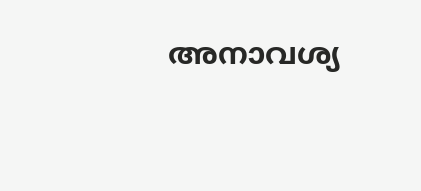അനാവശ്യ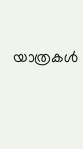യാത്രകൾ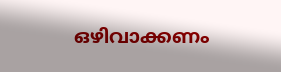ഒഴിവാക്കണം